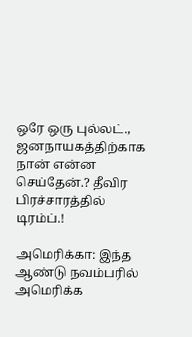ஒரே ஒரு புல்லட்., ஜனநாயகத்திற்காக நான் என்ன செய்தேன்.? தீவிர பிரச்சாரத்தில் டிரம்ப்.!

அமெரிக்கா: இந்த ஆண்டு நவம்பரில் அமெரிக்க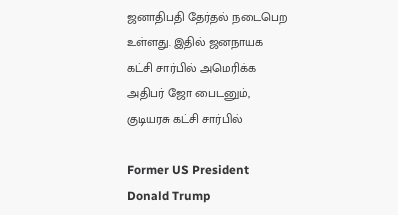ஜனாதிபதி தேர்தல் நடைபெற உள்ளது. இதில் ஜனநாயக கட்சி சார்பில் அமெரிக்க அதிபர் ஜோ பைடனும், குடியரசு கட்சி சார்பில்

Former US President Donald Trump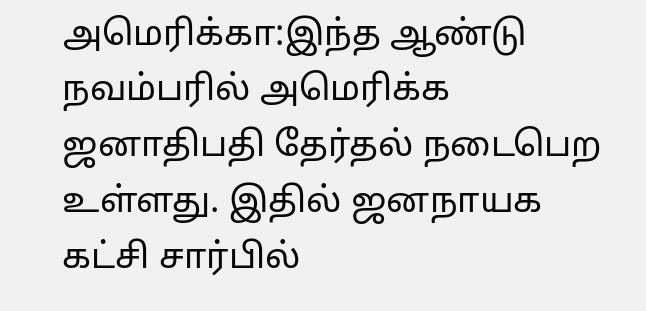அமெரிக்கா:இந்த ஆண்டு நவம்பரில் அமெரிக்க ஜனாதிபதி தேர்தல் நடைபெற உள்ளது. இதில் ஜனநாயக கட்சி சார்பில்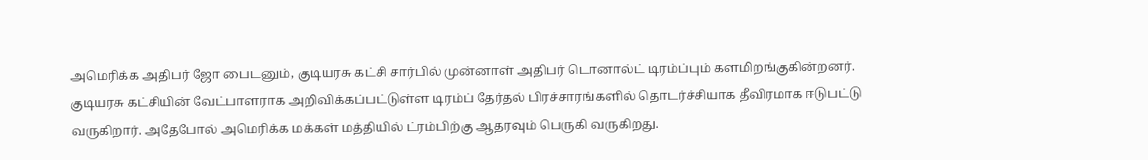அமெரிக்க அதிபர் ஜோ பைடனும், குடியரசு கட்சி சார்பில் முன்னாள் அதிபர் டொனால்ட் டிரம்ப்பும் களமிறங்குகின்றனர். குடியரசு கட்சியின் வேட்பாளராக அறிவிக்கப்பட்டுள்ள டிரம்ப் தேர்தல் பிரச்சாரங்களில் தொடர்ச்சியாக தீவிரமாக ஈடுபட்டு வருகிறார். அதேபோல் அமெரிக்க மக்கள் மத்தியில் ட்ரம்பிற்கு ஆதரவும் பெருகி வருகிறது.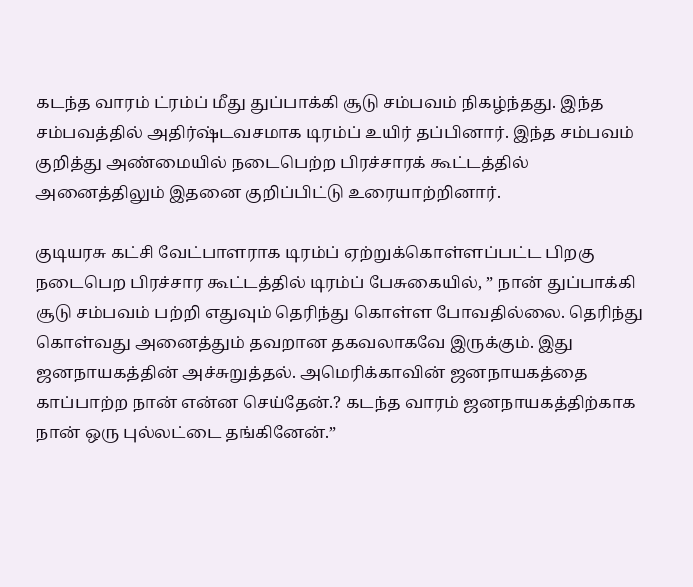கடந்த வாரம் ட்ரம்ப் மீது துப்பாக்கி சூடு சம்பவம் நிகழ்ந்தது. இந்த சம்பவத்தில் அதிர்ஷ்டவசமாக டிரம்ப் உயிர் தப்பினார். இந்த சம்பவம் குறித்து அண்மையில் நடைபெற்ற பிரச்சாரக் கூட்டத்தில் அனைத்திலும் இதனை குறிப்பிட்டு உரையாற்றினார்.

குடியரசு கட்சி வேட்பாளராக டிரம்ப் ஏற்றுக்கொள்ளப்பட்ட பிறகு நடைபெற பிரச்சார கூட்டத்தில் டிரம்ப் பேசுகையில், ” நான் துப்பாக்கி சூடு சம்பவம் பற்றி எதுவும் தெரிந்து கொள்ள போவதில்லை. தெரிந்து கொள்வது அனைத்தும் தவறான தகவலாகவே இருக்கும். இது ஜனநாயகத்தின் அச்சுறுத்தல். அமெரிக்காவின் ஜனநாயகத்தை காப்பாற்ற நான் என்ன செய்தேன்.? கடந்த வாரம் ஜனநாயகத்திற்காக நான் ஒரு புல்லட்டை தங்கினேன்.”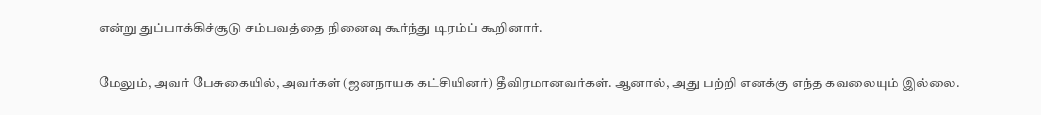என்று துப்பாக்கிச்சூடு சம்பவத்தை நினைவு கூர்ந்து டிரம்ப் கூறினார்.

மேலும், அவர் பேசுகையில், அவர்கள் (ஜனநாயக கட்சியினர்) தீவிரமானவர்கள். ஆனால், அது பற்றி எனக்கு எந்த கவலையும் இல்லை.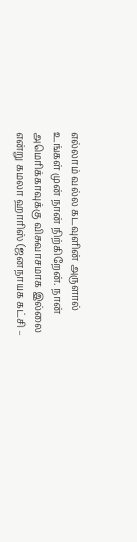எல்லாம் வல்ல கடவுளின் அருளால் உங்கள் முன் நான் நிற்கிறேன். நான் அமெரிக்காவுக்கு விசுவாசமாக இல்லை என்று கமலா ஹாரிஸ் (ஜனநாயக கட்சி –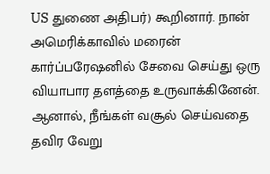US துணை அதிபர்) கூறினார். நான் அமெரிக்காவில் மரைன் கார்ப்பரேஷனில் சேவை செய்து ஒரு வியாபார தளத்தை உருவாக்கினேன். ஆனால், நீங்கள் வசூல் செய்வதை தவிர வேறு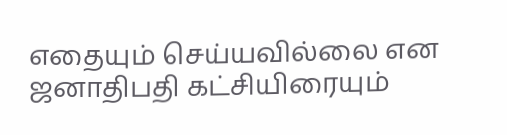எதையும் செய்யவில்லை என ஜனாதிபதி கட்சியிரையும்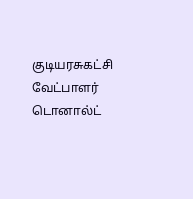குடியரசுகட்சி வேட்பாளர் டொனால்ட்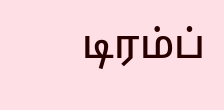டிரம்ப்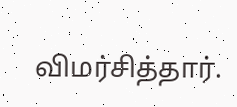விமர்சித்தார்.